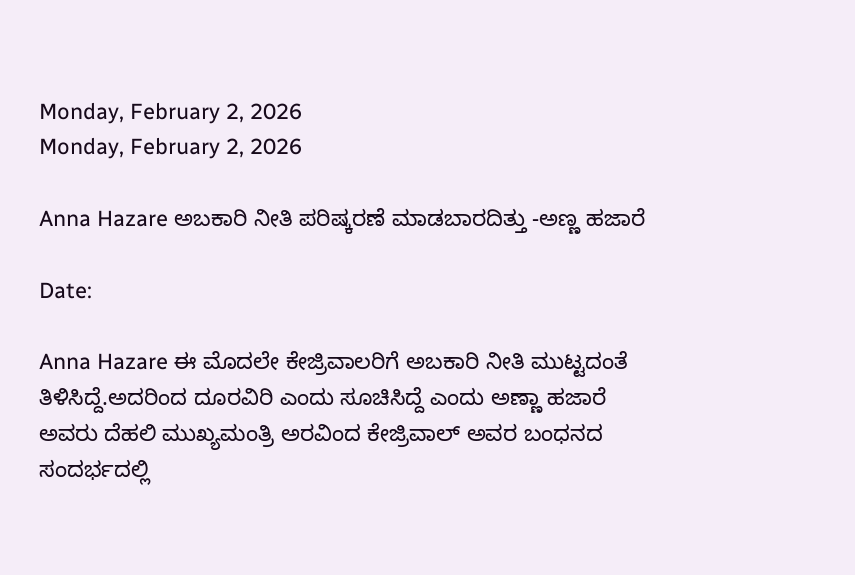Monday, February 2, 2026
Monday, February 2, 2026

Anna Hazare ಅಬಕಾರಿ ನೀತಿ ಪರಿಷ್ಕರಣೆ ಮಾಡಬಾರದಿತ್ತು -ಅಣ್ಣ ಹಜಾರೆ

Date:

Anna Hazare ಈ ಮೊದಲೇ ಕೇಜ್ರಿವಾಲರಿಗೆ ಅಬಕಾರಿ ನೀತಿ ಮುಟ್ಟದಂತೆ ತಿಳಿಸಿದ್ದೆ.ಅದರಿಂದ ದೂರವಿರಿ ಎಂದು ಸೂಚಿಸಿದ್ದೆ ಎಂದು ಅಣ್ಣಾ ಹಜಾರೆ ಅವರು ದೆಹಲಿ ಮುಖ್ಯಮಂತ್ರಿ ಅರವಿಂದ ಕೇಜ್ರಿವಾಲ್ ಅವರ ಬಂಧನದ ಸಂದರ್ಭದಲ್ಲಿ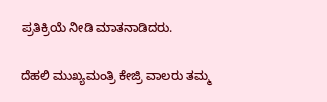ಪ್ರತಿಕ್ರಿಯೆ ನೀಡಿ ಮಾತನಾಡಿದರು.

ದೆಹಲಿ ಮುಖ್ಯಮಂತ್ರಿ ಕೇಜ್ರಿ ವಾಲರು ತಮ್ಮ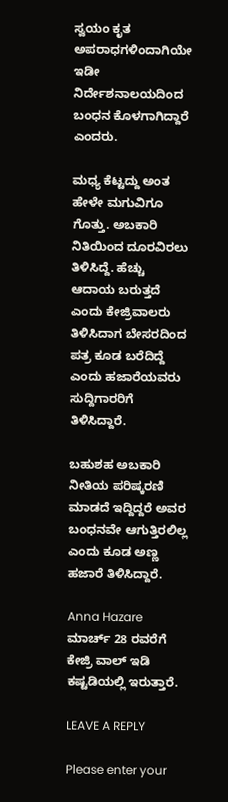ಸ್ವಯಂ ಕೃತ ಅಪರಾಧಗಳಿಂದಾಗಿಯೇ ಇಡೀ ನಿರ್ದೇಶನಾಲಯದಿಂದ ಬಂಧನ ಕೊಳಗಾಗಿದ್ದಾರೆ ಎಂದರು.

ಮಧ್ಯ ಕೆಟ್ಟದ್ದು ಅಂತ ಹೇಳೇ ಮಗುವಿಗೂ ಗೊತ್ತು. ಅಬಕಾರಿ ನಿತಿಯಿಂದ ದೂರವಿರಲು ತಿಳಿಸಿದ್ದೆ. ಹೆಚ್ಚು ಆದಾಯ ಬರುತ್ತದೆ ಎಂದು ಕೇಜ್ರಿವಾಲರು ತಿಳಿಸಿದಾಗ ಬೇಸರದಿಂದ ಪತ್ರ ಕೂಡ ಬರೆದಿದ್ದೆ ಎಂದು ಹಜಾರೆಯವರು ಸುದ್ದಿಗಾರರಿಗೆ ತಿಳಿಸಿದ್ದಾರೆ.

ಬಹುಶಹ ಅಬಕಾರಿ ನೀತಿಯ ಪರಿಷ್ಕರಣಿ ಮಾಡದೆ ಇದ್ದಿದ್ದರೆ ಅವರ ಬಂಧನವೇ ಆಗುತ್ತಿರಲಿಲ್ಲ ಎಂದು ಕೂಡ ಅಣ್ಣ ಹಜಾರೆ ತಿಳಿಸಿದ್ದಾರೆ.

Anna Hazare ಮಾರ್ಚ್ 28 ರವರೆಗೆ ಕೇಜ್ರಿ ವಾಲ್ ಇಡಿ ಕಷ್ಟಡಿಯಲ್ಲಿ ಇರುತ್ತಾರೆ.

LEAVE A REPLY

Please enter your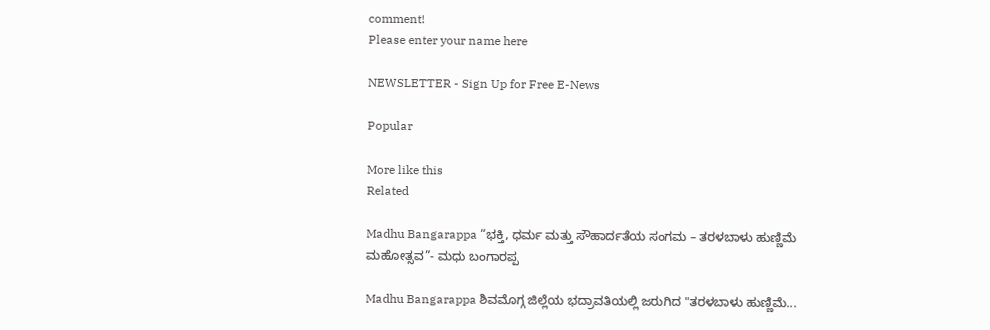comment!
Please enter your name here

NEWSLETTER - Sign Up for Free E-News

Popular

More like this
Related

Madhu Bangarappa “ಭಕ್ತಿ, ಧರ್ಮ ಮತ್ತು ಸೌಹಾರ್ದತೆಯ ಸಂಗಮ – ತರಳಬಾಳು ಹುಣ್ಣಿಮೆ ಮಹೋತ್ಸವ”- ಮಧು ಬಂಗಾರಪ್ಪ

Madhu Bangarappa ಶಿವಮೊಗ್ಗ ಜಿಲ್ಲೆಯ ಭದ್ರಾವತಿಯಲ್ಲಿ ಜರುಗಿದ "ತರಳಬಾಳು ಹುಣ್ಣಿಮೆ...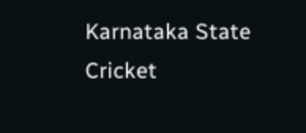Karnataka State Cricket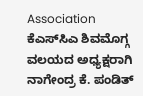Association ಕೆಎಸ್‌ಸಿಎ ಶಿವಮೊಗ್ಗ ವಲಯದ ಅಧ್ಯಕ್ಷರಾಗಿ ನಾಗೇಂದ್ರ ಕೆ. ಪಂಡಿತ್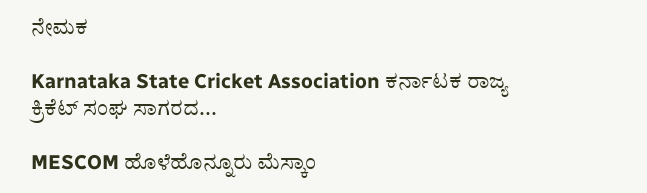ನೇಮಕ

Karnataka State Cricket Association ಕರ್ನಾಟಕ ರಾಜ್ಯ ಕ್ರಿಕೆಟ್ ಸಂಘ ಸಾಗರದ...

MESCOM ಹೊಳೆಹೊನ್ನೂರು ಮೆಸ್ಕಾಂ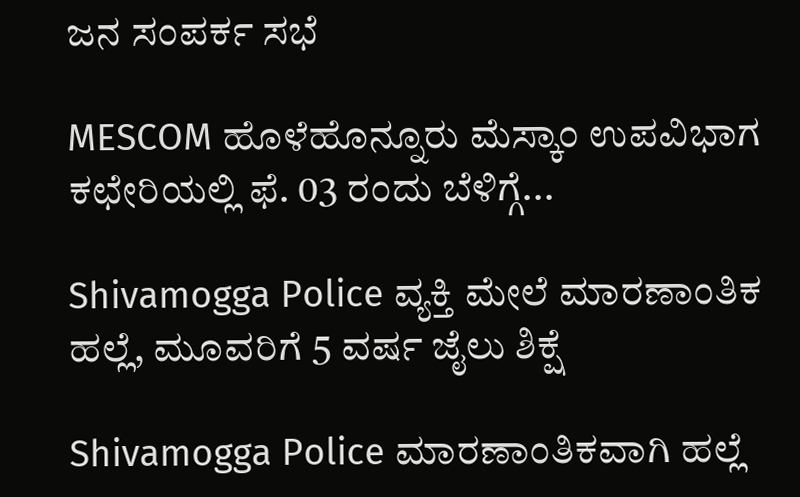ಜನ ಸಂಪರ್ಕ ಸಭೆ

MESCOM ಹೊಳೆಹೊನ್ನೂರು ಮೆಸ್ಕಾಂ ಉಪವಿಭಾಗ ಕಛೇರಿಯಲ್ಲಿ ಫೆ. 03 ರಂದು ಬೆಳಿಗ್ಗೆ...

Shivamogga Police ವ್ಯಕ್ತಿ ಮೇಲೆ ಮಾರಣಾಂತಿಕ ಹಲ್ಲೆ, ಮೂವರಿಗೆ 5 ವರ್ಷ ಜೈಲು ಶಿಕ್ಷೆ

Shivamogga Police ಮಾರಣಾಂತಿಕವಾಗಿ ಹಲ್ಲೆ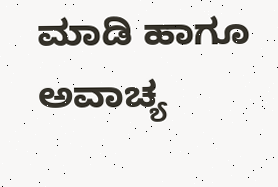ಮಾಡಿ ಹಾಗೂ ಅವಾಚ್ಯ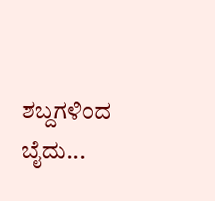ಶಬ್ದಗಳಿಂದ ಬೈದು...